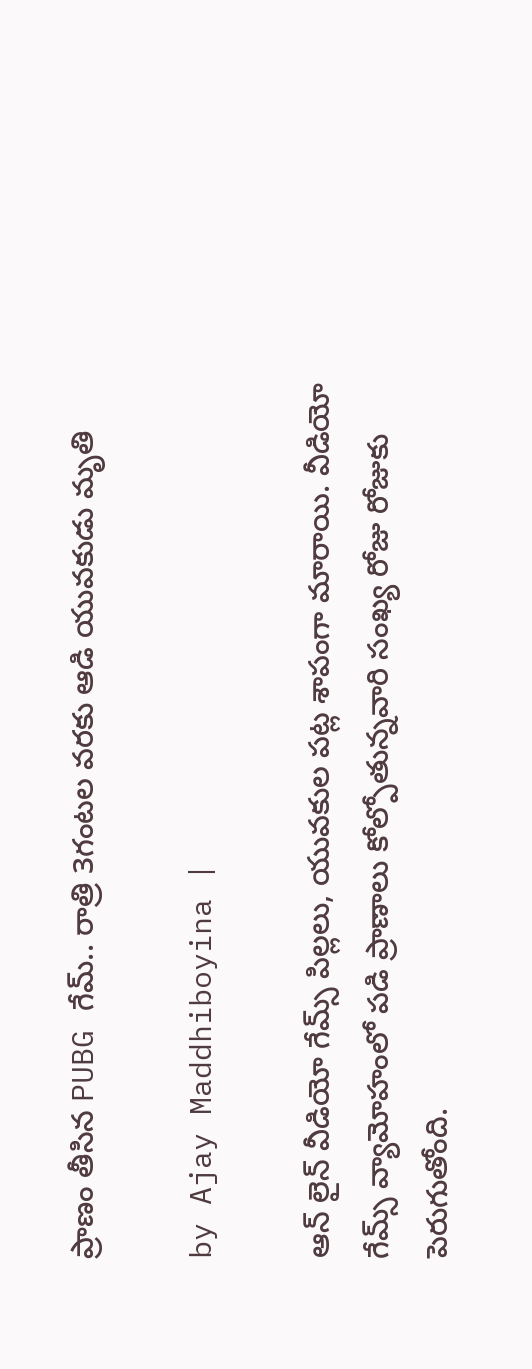ప్రాణం తీసిన PUBG గేమ్.. రాత్రి 3గంటల వరకు ఆడి యువకుడు మృతి

by Ajay Maddhiboyina |

ఆన్ లైన్ వీడియో గేమ్స్ పిల్ల‌లు, యువ‌కుల ప‌ట్ల శాపంగా మారాయి. వీడియో గేమ్స్ వ్యామోహంలో ప‌డి ప్రాణాలు కోల్పోతున్నవారి సంఖ్య రోజు రోజుకు పెరుగుతోంది.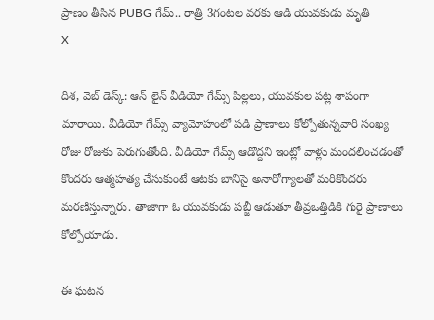ప్రాణం తీసిన PUBG గేమ్.. రాత్రి 3గంటల వరకు ఆడి యువకుడు మృతి
X

దిశ‌, వెబ్ డెస్క్: ఆన్ లైన్ వీడియో గేమ్స్ పిల్ల‌లు, యువ‌కుల ప‌ట్ల శాపంగా మారాయి. వీడియో గేమ్స్ వ్యామోహంలో ప‌డి ప్రాణాలు కోల్పోతున్నవారి సంఖ్య రోజు రోజుకు పెరుగుతోంది. వీడియో గేమ్స్ ఆడొద్ద‌ని ఇంట్లో వాళ్లు మంద‌లించ‌డంతో కొంద‌రు ఆత్మ‌హ‌త్య చేసుకుంటే ఆట‌కు బానిసై అనారోగ్యాల‌తో మ‌రికొంద‌రు మ‌ర‌ణిస్తున్నారు. తాజాగా ఓ యువ‌కుడు ప‌బ్జీ ఆడుతూ తీవ్రఒత్తిడికి గురై ప్రాణాలు కోల్పోయాడు.

ఈ ఘ‌ట‌న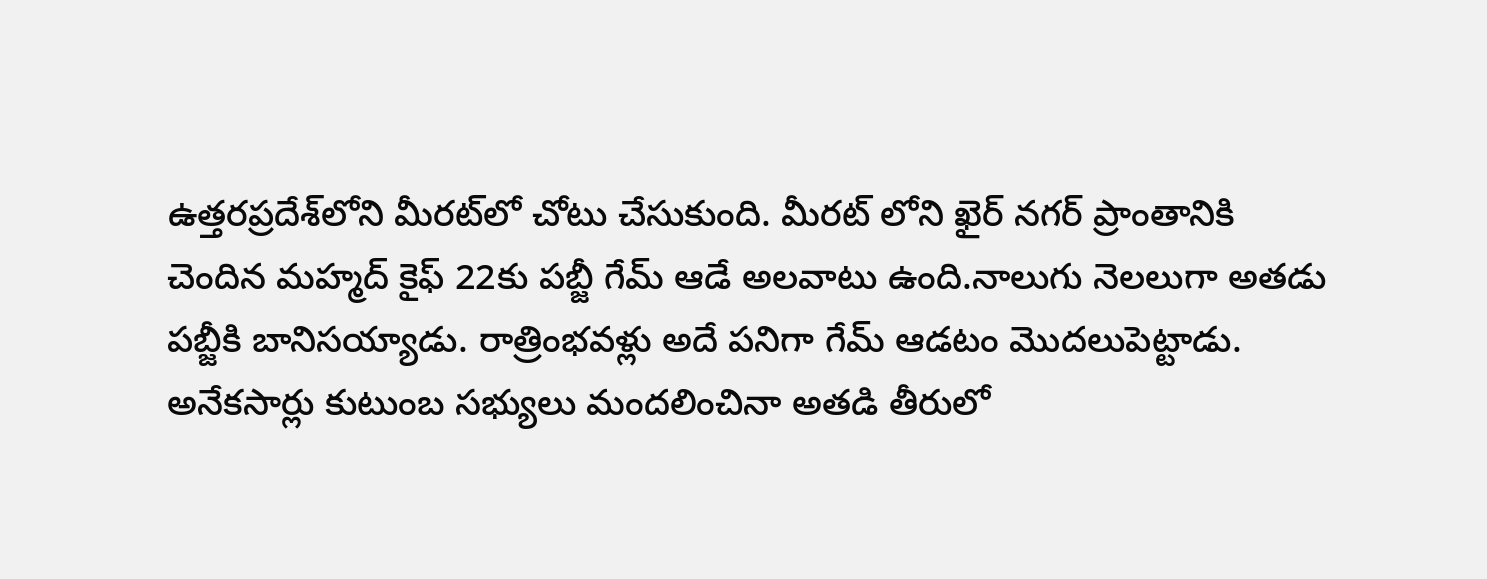ఉత్తరప్రదేశ్‌లోని మీరట్‌లో చోటు చేసుకుంది. మీరట్ లోని ఖైర్ న‌గ‌ర్ ప్రాంతానికి చెందిన మ‌హ్మ‌ద్ కైఫ్ 22కు ప‌బ్జీ గేమ్ ఆడే అల‌వాటు ఉంది.నాలుగు నెల‌లుగా అత‌డు ప‌బ్జీకి బానిస‌య్యాడు. రాత్రింభ‌వ‌ళ్లు అదే ప‌నిగా గేమ్ ఆడ‌టం మొద‌లుపెట్టాడు. అనేక‌సార్లు కుటుంబ స‌భ్యులు మంద‌లించినా అత‌డి తీరులో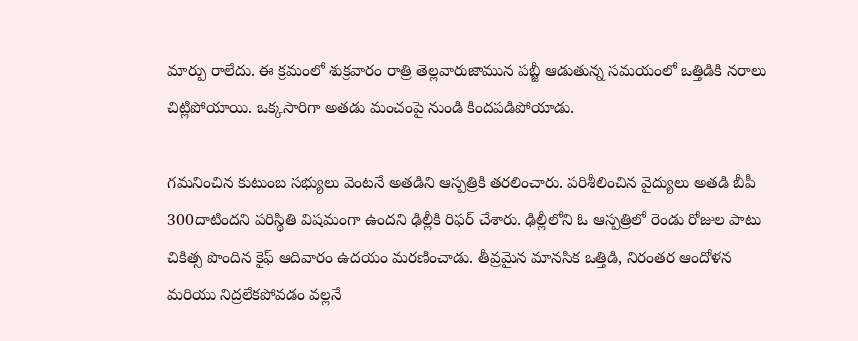మార్పు రాలేదు. ఈ క్ర‌మంలో శుక్ర‌వారం రాత్రి తెల్ల‌వారుజామున ప‌బ్జీ ఆడుతున్న స‌మ‌యంలో ఒత్తిడికి న‌రాలు చిట్లిపోయాయి. ఒక్క‌సారిగా అత‌డు మంచంపై నుండి కింద‌ప‌డిపోయాడు.

గ‌మ‌నించిన కుటుంబ స‌భ్యులు వెంట‌నే అత‌డిని ఆస్ప‌త్రికి త‌ర‌లించారు. ప‌రిశీలించిన వైద్యులు అత‌డి బీపీ 300దాటింద‌ని ప‌రిస్థితి విష‌మంగా ఉంద‌ని ఢిల్లీకి రిఫ‌ర్ చేశారు. ఢిల్లీలోని ఓ ఆస్ప‌త్రిలో రెండు రోజుల పాటు చికిత్స పొందిన కైఫ్ ఆదివారం ఉద‌యం మ‌ర‌ణించాడు. తీవ్ర‌మైన మానసిక ఒత్తిడి, నిరంత‌ర ఆందోళ‌న మ‌రియు నిద్ర‌లేక‌పోవ‌డం వ‌ల్ల‌నే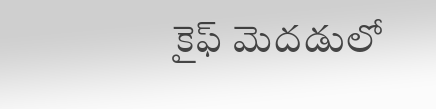కైఫ్ మెద‌డులో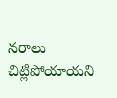న‌రాలు చిట్లిపోయాయ‌ని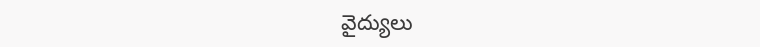వైద్యులు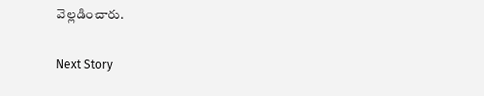వెల్ల‌డించారు.

Next Story